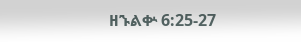ዘኁልቍ 6:25-27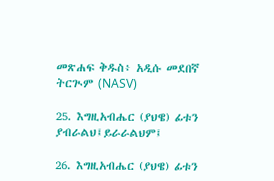መጽሐፍ ቅዱስ፥ አዲሱ መደበኛ ትርጒም (NASV)

25. እግዚአብሔር (ያህዌ) ፊቱን ያብራልህ፤ይራራልህም፤

26. እግዚአብሔር (ያህዌ) ፊቱን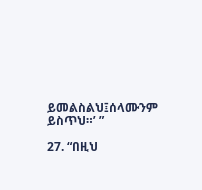ይመልስልህ፤ሰላሙንም ይስጥህ።’ ”

27. “በዚህ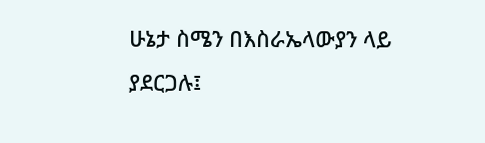ሁኔታ ስሜን በእስራኤላውያን ላይ ያደርጋሉ፤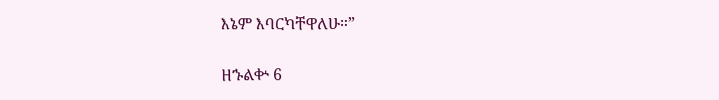እኔም እባርካቸዋለሁ።”

ዘኁልቍ 6